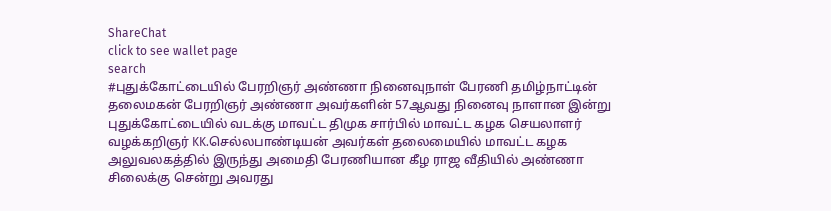ShareChat
click to see wallet page
search
#புதுக்கோட்டையில் பேரறிஞர் அண்ணா நினைவுநாள் பேரணி தமிழ்நாட்டின் தலைமகன் பேரறிஞர் அண்ணா அவர்களின் 57ஆவது நினைவு நாளான இன்று புதுக்கோட்டையில் வடக்கு மாவட்ட திமுக சார்பில் மாவட்ட கழக செயலாளர் வழக்கறிஞர் KK.செல்லபாண்டியன் அவர்கள் தலைமையில் மாவட்ட கழக அலுவலகத்தில் இருந்து அமைதி பேரணியான கீழ ராஜ வீதியில் அண்ணா சிலைக்கு சென்று அவரது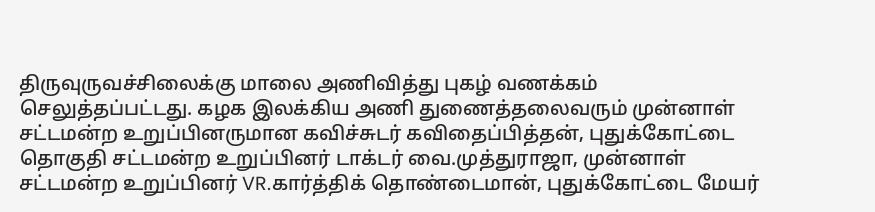திருவுருவச்சிலைக்கு மாலை அணிவித்து புகழ் வணக்கம் செலுத்தப்பட்டது. கழக இலக்கிய அணி துணைத்தலைவரும் முன்னாள் சட்டமன்ற உறுப்பினருமான கவிச்சுடர் கவிதைப்பித்தன், புதுக்கோட்டை தொகுதி சட்டமன்ற உறுப்பினர் டாக்டர் வை.முத்துராஜா, முன்னாள் சட்டமன்ற உறுப்பினர் VR.கார்த்திக் தொண்டைமான், புதுக்கோட்டை மேயர்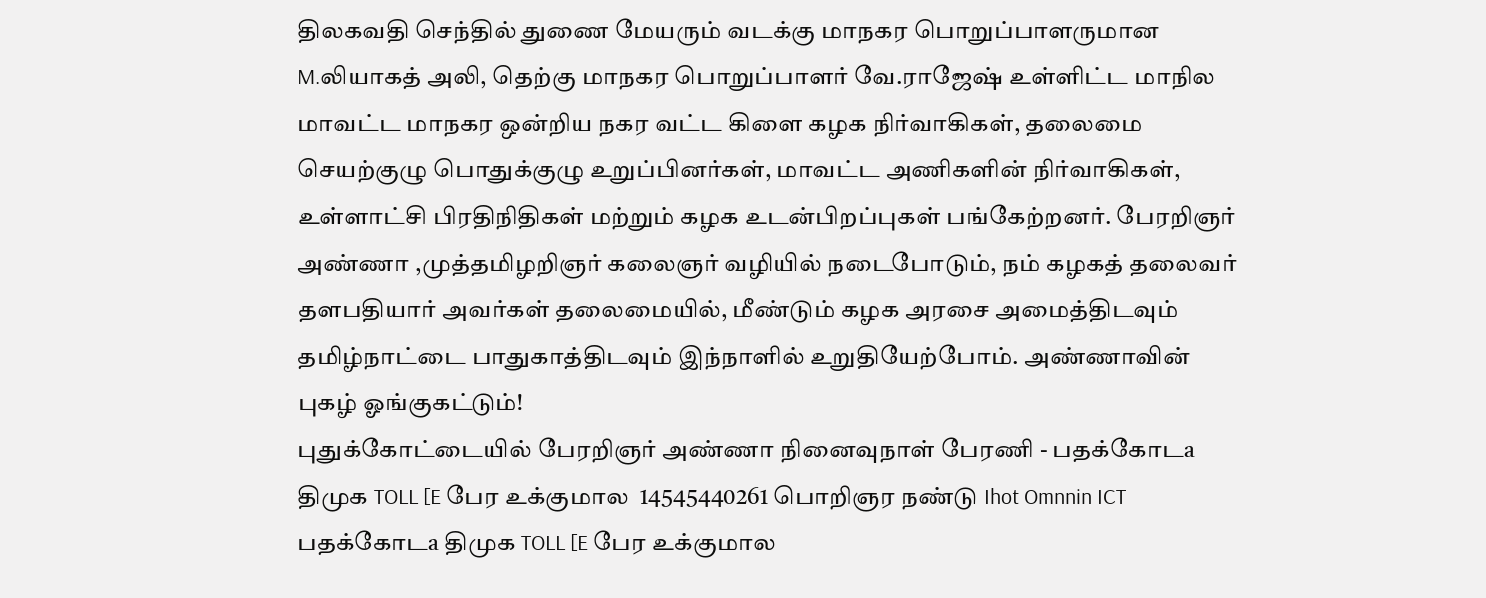திலகவதி செந்தில் துணை மேயரும் வடக்கு மாநகர பொறுப்பாளருமான M.லியாகத் அலி, தெற்கு மாநகர பொறுப்பாளர் வே.ராஜேஷ் உள்ளிட்ட மாநில மாவட்ட மாநகர ஒன்றிய நகர வட்ட கிளை கழக நிர்வாகிகள், தலைமை செயற்குழு பொதுக்குழு உறுப்பினர்கள், மாவட்ட அணிகளின் நிர்வாகிகள், உள்ளாட்சி பிரதிநிதிகள் மற்றும் கழக உடன்பிறப்புகள் பங்கேற்றனர். பேரறிஞர் அண்ணா ,முத்தமிழறிஞர் கலைஞர் வழியில் நடைபோடும், நம் கழகத் தலைவர் தளபதியார் அவர்கள் தலைமையில், மீண்டும் கழக அரசை அமைத்திடவும் தமிழ்நாட்டை பாதுகாத்திடவும் இந்நாளில் உறுதியேற்போம். அண்ணாவின் புகழ் ஓங்குகட்டும்!
புதுக்கோட்டையில் பேரறிஞர் அண்ணா நினைவுநாள் பேரணி - பதக்கோடa திமுக TOLL [E பேர உக்குமால  14545440261 பொறிஞர நண்டு Ihot Omnnin ICT பதக்கோடa திமுக TOLL [E பேர உக்குமால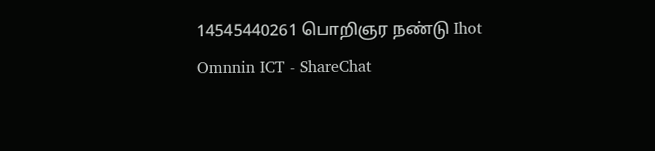14545440261 பொறிஞர நண்டு Ihot Omnnin ICT - ShareChat